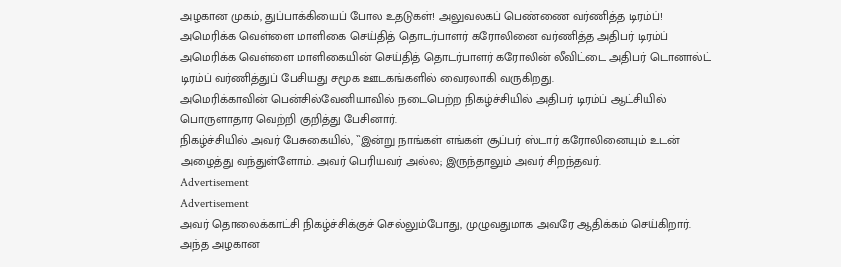அழகான முகம், துப்பாக்கியைப் போல உதடுகள்! அலுவலகப் பெண்ணை வர்ணித்த டிரம்ப்!
அமெரிக்க வெள்ளை மாளிகை செய்தித் தொடர்பாளர் கரோலினை வர்ணித்த அதிபர் டிரம்ப்
அமெரிக்க வெள்ளை மாளிகையின் செய்தித் தொடர்பாளர் கரோலின் லீவிட்டை அதிபர் டொனால்ட் டிரம்ப் வர்ணித்துப் பேசியது சமூக ஊடகங்களில் வைரலாகி வருகிறது.
அமெரிக்காவின் பென்சில்வேனியாவில் நடைபெற்ற நிகழ்ச்சியில் அதிபர் டிரம்ப் ஆட்சியில் பொருளாதார வெற்றி குறித்து பேசினார்.
நிகழ்ச்சியில் அவர் பேசுகையில், ``இன்று நாங்கள் எங்கள் சூப்பர் ஸ்டார் கரோலினையும் உடன் அழைத்து வந்துள்ளோம். அவர் பெரியவர் அல்ல; இருந்தாலும் அவர் சிறந்தவர்.
Advertisement
Advertisement
அவர் தொலைக்காட்சி நிகழ்ச்சிக்குச் செல்லும்போது, முழுவதுமாக அவரே ஆதிக்கம் செய்கிறார். அந்த அழகான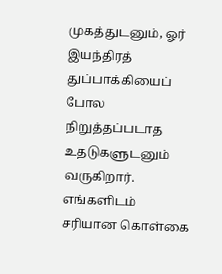முகத்துடனும், ஓர் இயந்திரத் துப்பாக்கியைப் போல நிறுத்தப்படாத உதடுகளுடனும் வருகிறார்.
எங்களிடம் சரியான கொள்கை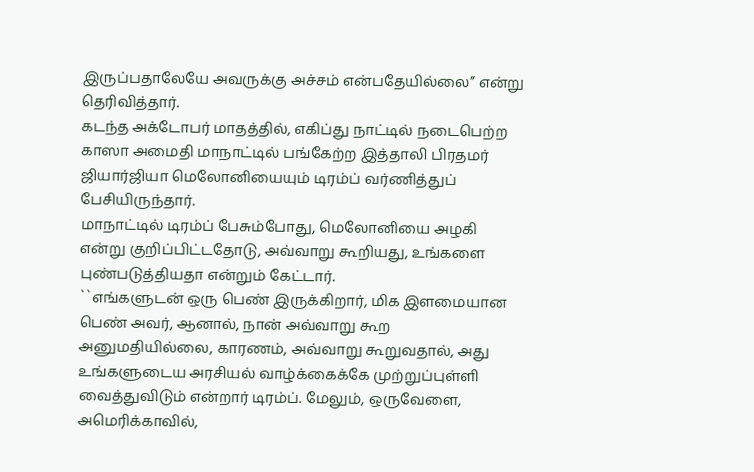இருப்பதாலேயே அவருக்கு அச்சம் என்பதேயில்லை’’ என்று தெரிவித்தார்.
கடந்த அக்டோபர் மாதத்தில், எகிப்து நாட்டில் நடைபெற்ற காஸா அமைதி மாநாட்டில் பங்கேற்ற இத்தாலி பிரதமர் ஜியார்ஜியா மெலோனியையும் டிரம்ப் வர்ணித்துப் பேசியிருந்தார்.
மாநாட்டில் டிரம்ப் பேசும்போது, மெலோனியை அழகி என்று குறிப்பிட்டதோடு, அவ்வாறு கூறியது, உங்களை புண்படுத்தியதா என்றும் கேட்டார்.
``எங்களுடன் ஒரு பெண் இருக்கிறார், மிக இளமையான பெண் அவர், ஆனால், நான் அவ்வாறு கூற அனுமதியில்லை, காரணம், அவ்வாறு கூறுவதால், அது உங்களுடைய அரசியல் வாழ்க்கைக்கே முற்றுப்புள்ளி வைத்துவிடும் என்றார் டிரம்ப். மேலும், ஒருவேளை, அமெரிக்காவில்,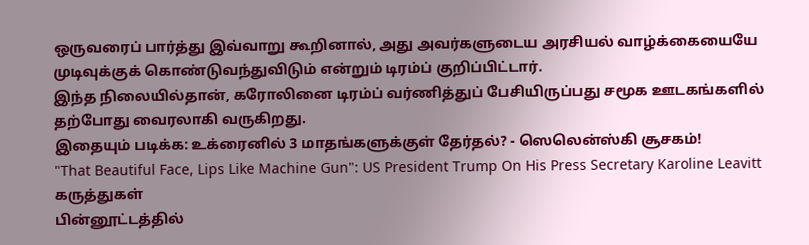ஒருவரைப் பார்த்து இவ்வாறு கூறினால், அது அவர்களுடைய அரசியல் வாழ்க்கையையே முடிவுக்குக் கொண்டுவந்துவிடும் என்றும் டிரம்ப் குறிப்பிட்டார்.
இந்த நிலையில்தான், கரோலினை டிரம்ப் வர்ணித்துப் பேசியிருப்பது சமூக ஊடகங்களில் தற்போது வைரலாகி வருகிறது.
இதையும் படிக்க: உக்ரைனில் 3 மாதங்களுக்குள் தேர்தல்? - ஸெலென்ஸ்கி சூசகம்!
"That Beautiful Face, Lips Like Machine Gun": US President Trump On His Press Secretary Karoline Leavitt
கருத்துகள்
பின்னூட்டத்தில்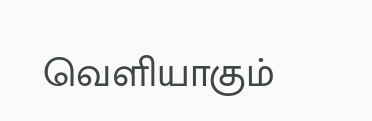வெளியாகும்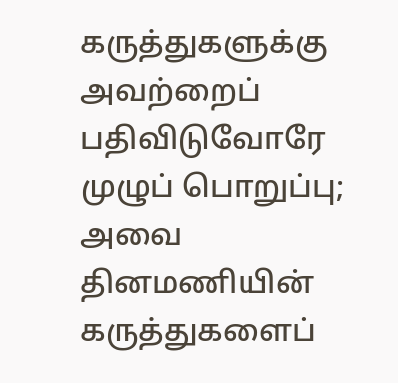கருத்துகளுக்கு அவற்றைப் பதிவிடுவோரே முழுப் பொறுப்பு; அவை தினமணியின் கருத்துகளைப்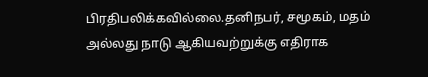பிரதிபலிக்கவில்லை.தனிநபர், சமூகம், மதம் அல்லது நாடு ஆகியவற்றுக்கு எதிராக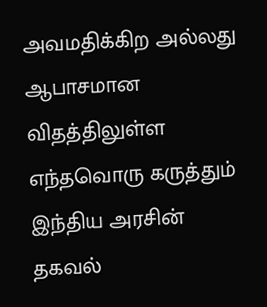அவமதிக்கிற அல்லது ஆபாசமான விதத்திலுள்ள எந்தவொரு கருத்தும் இந்திய அரசின் தகவல்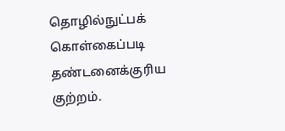தொழில்நுட்பக் கொள்கைப்படி தண்டனைக்குரிய குற்றம்.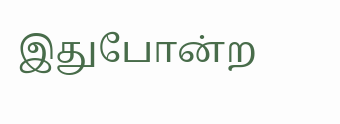இதுபோன்ற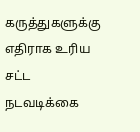கருத்துகளுக்கு எதிராக உரிய சட்ட நடவடிக்கை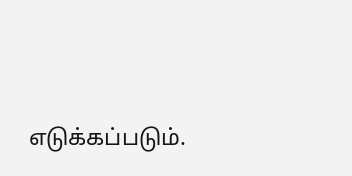எடுக்கப்படும்.